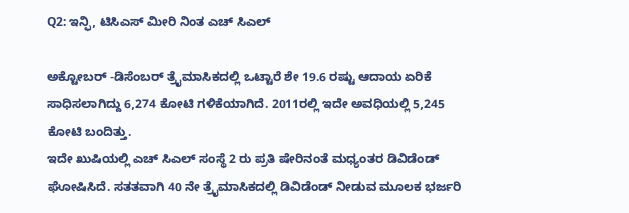Q2: ಇನ್ಫಿ, ಟಿಸಿಎಸ್ ಮೀರಿ ನಿಂತ ಎಚ್ ಸಿಎಲ್

ಅಕ್ಟೋಬರ್ -ಡಿಸೆಂಬರ್ ತ್ರೈಮಾಸಿಕದಲ್ಲಿ ಒಟ್ಟಾರೆ ಶೇ 19.6 ರಷ್ಟು ಆದಾಯ ಏರಿಕೆ ಸಾಧಿಸಲಾಗಿದ್ದು 6,274 ಕೋಟಿ ಗಳಿಕೆಯಾಗಿದೆ. 2011ರಲ್ಲಿ ಇದೇ ಅವಧಿಯಲ್ಲಿ 5,245 ಕೋಟಿ ಬಂದಿತ್ತು.
ಇದೇ ಖುಷಿಯಲ್ಲಿ ಎಚ್ ಸಿಎಲ್ ಸಂಸ್ಥೆ 2 ರು ಪ್ರತಿ ಷೇರಿನಂತೆ ಮಧ್ಯಂತರ ಡಿವಿಡೆಂಡ್ ಘೋಷಿಸಿದೆ. ಸತತವಾಗಿ 40 ನೇ ತ್ರೈಮಾಸಿಕದಲ್ಲಿ ಡಿವಿಡೆಂಡ್ ನೀಡುವ ಮೂಲಕ ಭರ್ಜರಿ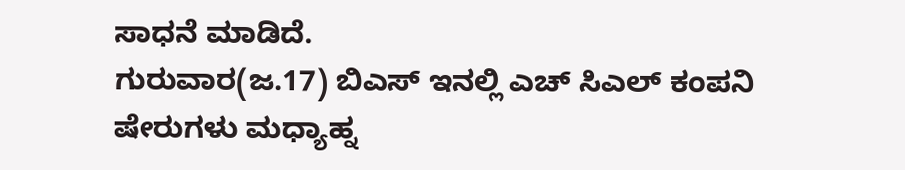ಸಾಧನೆ ಮಾಡಿದೆ.
ಗುರುವಾರ(ಜ.17) ಬಿಎಸ್ ಇನಲ್ಲಿ ಎಚ್ ಸಿಎಲ್ ಕಂಪನಿ ಷೇರುಗಳು ಮಧ್ಯಾಹ್ನ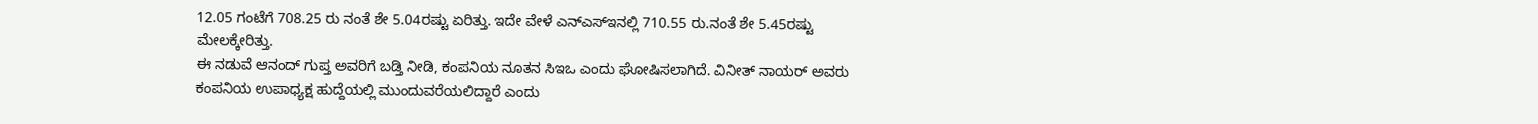12.05 ಗಂಟೆಗೆ 708.25 ರು ನಂತೆ ಶೇ 5.04ರಷ್ಟು ಏರಿತ್ತು. ಇದೇ ವೇಳೆ ಎನ್ಎಸ್ಇನಲ್ಲಿ 710.55 ರು.ನಂತೆ ಶೇ 5.45ರಷ್ಟು ಮೇಲಕ್ಕೇರಿತ್ತು.
ಈ ನಡುವೆ ಆನಂದ್ ಗುಪ್ತ ಅವರಿಗೆ ಬಡ್ತಿ ನೀಡಿ, ಕಂಪನಿಯ ನೂತನ ಸಿಇಒ ಎಂದು ಘೋಷಿಸಲಾಗಿದೆ. ವಿನೀತ್ ನಾಯರ್ ಅವರು ಕಂಪನಿಯ ಉಪಾಧ್ಯಕ್ಷ ಹುದ್ದೆಯಲ್ಲಿ ಮುಂದುವರೆಯಲಿದ್ದಾರೆ ಎಂದು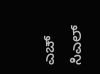ಎಚ್ ಸಿಎಲ್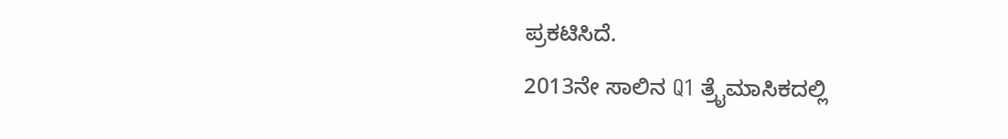ಪ್ರಕಟಿಸಿದೆ.
2013ನೇ ಸಾಲಿನ Q1 ತ್ರೈಮಾಸಿಕದಲ್ಲಿ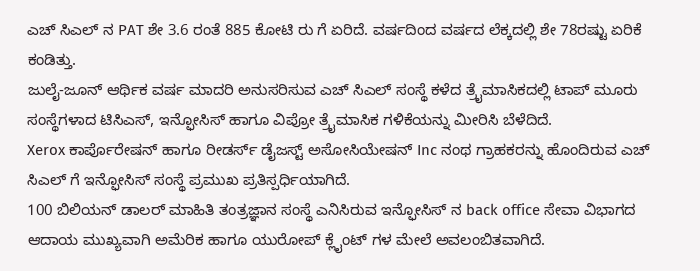ಎಚ್ ಸಿಎಲ್ ನ PAT ಶೇ 3.6 ರಂತೆ 885 ಕೋಟಿ ರು ಗೆ ಏರಿದೆ. ವರ್ಷದಿಂದ ವರ್ಷದ ಲೆಕ್ಕದಲ್ಲಿ ಶೇ 78ರಷ್ಟು ಏರಿಕೆ ಕಂಡಿತ್ತು.
ಜುಲೈ-ಜೂನ್ ಆರ್ಥಿಕ ವರ್ಷ ಮಾದರಿ ಅನುಸರಿಸುವ ಎಚ್ ಸಿಎಲ್ ಸಂಸ್ಥೆ ಕಳೆದ ತ್ರೈಮಾಸಿಕದಲ್ಲಿ ಟಾಪ್ ಮೂರು ಸಂಸ್ಥೆಗಳಾದ ಟಿಸಿಎಸ್, ಇನ್ಫೋಸಿಸ್ ಹಾಗೂ ವಿಪ್ರೋ ತ್ರೈಮಾಸಿಕ ಗಳಿಕೆಯನ್ನು ಮೀರಿಸಿ ಬೆಳೆದಿದೆ.
Xerox ಕಾರ್ಪೊರೇಷನ್ ಹಾಗೂ ರೀಡರ್ಸ್ ಡೈಜಸ್ಟ್ ಅಸೋಸಿಯೇಷನ್ Inc ನಂಥ ಗ್ರಾಹಕರನ್ನು ಹೊಂದಿರುವ ಎಚ್ ಸಿಎಲ್ ಗೆ ಇನ್ಫೋಸಿಸ್ ಸಂಸ್ಥೆ ಪ್ರಮುಖ ಪ್ರತಿಸ್ಪರ್ಧಿಯಾಗಿದೆ.
100 ಬಿಲಿಯನ್ ಡಾಲರ್ ಮಾಹಿತಿ ತಂತ್ರಜ್ಞಾನ ಸಂಸ್ಥೆ ಎನಿಸಿರುವ ಇನ್ಫೋಸಿಸ್ ನ back office ಸೇವಾ ವಿಭಾಗದ ಆದಾಯ ಮುಖ್ಯವಾಗಿ ಅಮೆರಿಕ ಹಾಗೂ ಯುರೋಪ್ ಕ್ಲೈಂಟ್ ಗಳ ಮೇಲೆ ಅವಲಂಬಿತವಾಗಿದೆ.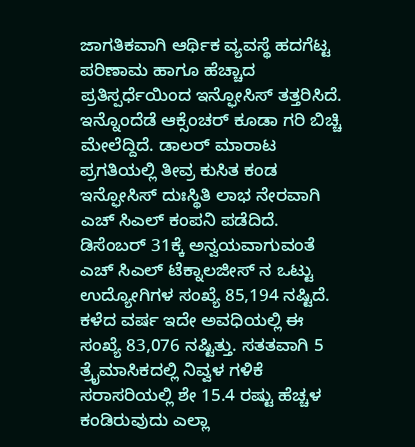ಜಾಗತಿಕವಾಗಿ ಆರ್ಥಿಕ ವ್ಯವಸ್ಥೆ ಹದಗೆಟ್ಟ ಪರಿಣಾಮ ಹಾಗೂ ಹೆಚ್ಚಾದ ಪ್ರತಿಸ್ಪರ್ಧೆಯಿಂದ ಇನ್ಫೋಸಿಸ್ ತತ್ತರಿಸಿದೆ. ಇನ್ನೊಂದೆಡೆ ಆಕ್ಸೆಂಚರ್ ಕೂಡಾ ಗರಿ ಬಿಚ್ಚಿ ಮೇಲೆದ್ದಿದೆ. ಡಾಲರ್ ಮಾರಾಟ ಪ್ರಗತಿಯಲ್ಲಿ ತೀವ್ರ ಕುಸಿತ ಕಂಡ ಇನ್ಫೋಸಿಸ್ ದುಃಸ್ಥಿತಿ ಲಾಭ ನೇರವಾಗಿ ಎಚ್ ಸಿಎಲ್ ಕಂಪನಿ ಪಡೆದಿದೆ.
ಡಿಸೆಂಬರ್ 31ಕ್ಕೆ ಅನ್ವಯವಾಗುವಂತೆ ಎಚ್ ಸಿಎಲ್ ಟೆಕ್ನಾಲಜೀಸ್ ನ ಒಟ್ಟು ಉದ್ಯೋಗಿಗಳ ಸಂಖ್ಯೆ 85,194 ನಷ್ಟಿದೆ. ಕಳೆದ ವರ್ಷ ಇದೇ ಅವಧಿಯಲ್ಲಿ ಈ ಸಂಖ್ಯೆ 83,076 ನಷ್ಟಿತ್ತು. ಸತತವಾಗಿ 5 ತ್ರೈಮಾಸಿಕದಲ್ಲಿ ನಿವ್ವಳ ಗಳಿಕೆ ಸರಾಸರಿಯಲ್ಲಿ ಶೇ 15.4 ರಷ್ಟು ಹೆಚ್ಚಳ ಕಂಡಿರುವುದು ಎಲ್ಲಾ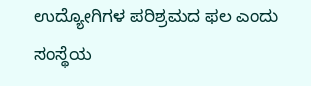ಉದ್ಯೋಗಿಗಳ ಪರಿಶ್ರಮದ ಫಲ ಎಂದು ಸಂಸ್ಥೆಯ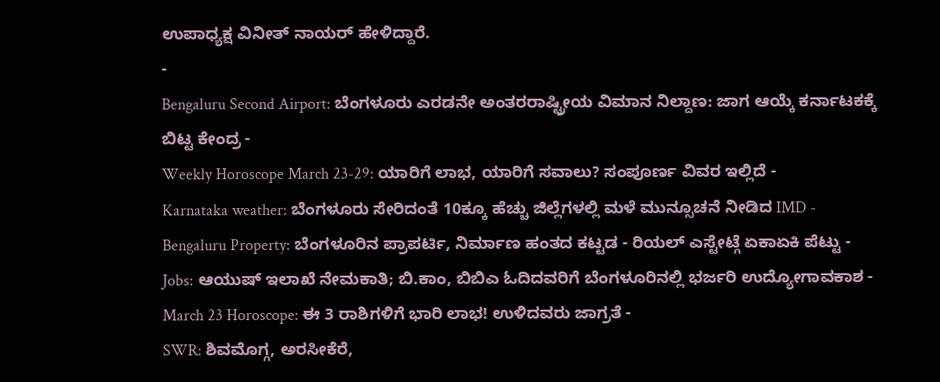ಉಪಾಧ್ಯಕ್ಷ ವಿನೀತ್ ನಾಯರ್ ಹೇಳಿದ್ದಾರೆ.
-
Bengaluru Second Airport: ಬೆಂಗಳೂರು ಎರಡನೇ ಅಂತರರಾಷ್ಟ್ರೀಯ ವಿಮಾನ ನಿಲ್ದಾಣ: ಜಾಗ ಆಯ್ಕೆ ಕರ್ನಾಟಕಕ್ಕೆ ಬಿಟ್ಟ ಕೇಂದ್ರ -
Weekly Horoscope March 23-29: ಯಾರಿಗೆ ಲಾಭ, ಯಾರಿಗೆ ಸವಾಲು? ಸಂಪೂರ್ಣ ವಿವರ ಇಲ್ಲಿದೆ -
Karnataka weather: ಬೆಂಗಳೂರು ಸೇರಿದಂತೆ 10ಕ್ಕೂ ಹೆಚ್ಚು ಜಿಲ್ಲೆಗಳಲ್ಲಿ ಮಳೆ ಮುನ್ಸೂಚನೆ ನೀಡಿದ IMD -
Bengaluru Property: ಬೆಂಗಳೂರಿನ ಪ್ರಾಪರ್ಟಿ, ನಿರ್ಮಾಣ ಹಂತದ ಕಟ್ಟಡ - ರಿಯಲ್ ಎಸ್ಟೇಟ್ಗೆ ಏಕಾಏಕಿ ಪೆಟ್ಟು -
Jobs: ಆಯುಷ್ ಇಲಾಖೆ ನೇಮಕಾತಿ; ಬಿ.ಕಾಂ, ಬಿಬಿಎ ಓದಿದವರಿಗೆ ಬೆಂಗಳೂರಿನಲ್ಲಿ ಭರ್ಜರಿ ಉದ್ಯೋಗಾವಕಾಶ -
March 23 Horoscope: ಈ 3 ರಾಶಿಗಳಿಗೆ ಭಾರಿ ಲಾಭ! ಉಳಿದವರು ಜಾಗ್ರತೆ -
SWR: ಶಿವಮೊಗ್ಗ, ಅರಸೀಕೆರೆ,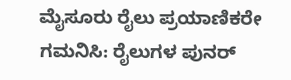ಮೈಸೂರು ರೈಲು ಪ್ರಯಾಣಿಕರೇ ಗಮನಿಸಿ: ರೈಲುಗಳ ಪುನರ್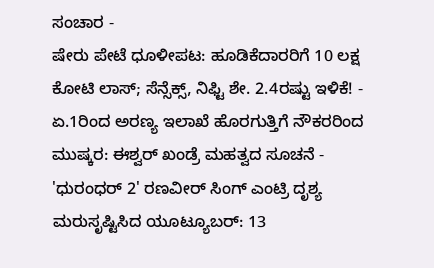ಸಂಚಾರ -
ಷೇರು ಪೇಟೆ ಧೂಳೀಪಟ: ಹೂಡಿಕೆದಾರರಿಗೆ 10 ಲಕ್ಷ ಕೋಟಿ ಲಾಸ್; ಸೆನ್ಸೆಕ್ಸ್, ನಿಫ್ಟಿ ಶೇ. 2.4ರಷ್ಟು ಇಳಿಕೆ! -
ಏ.1ರಿಂದ ಅರಣ್ಯ ಇಲಾಖೆ ಹೊರಗುತ್ತಿಗೆ ನೌಕರರಿಂದ ಮುಷ್ಕರ: ಈಶ್ವರ್ ಖಂಡ್ರೆ ಮಹತ್ವದ ಸೂಚನೆ -
'ಧುರಂಧರ್ 2' ರಣವೀರ್ ಸಿಂಗ್ ಎಂಟ್ರಿ ದೃಶ್ಯ ಮರುಸೃಷ್ಟಿಸಿದ ಯೂಟ್ಯೂಬರ್: 13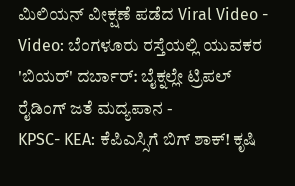ಮಿಲಿಯನ್ ವೀಕ್ಷಣೆ ಪಡೆದ Viral Video -
Video: ಬೆಂಗಳೂರು ರಸ್ತೆಯಲ್ಲಿ ಯುವಕರ 'ಬಿಯರ್' ದರ್ಬಾರ್: ಬೈಕ್ನಲ್ಲೇ ಟ್ರಿಪಲ್ ರೈಡಿಂಗ್ ಜತೆ ಮದ್ಯಪಾನ -
KPSC- KEA: ಕೆಪಿಎಸ್ಸಿಗೆ ಬಿಗ್ ಶಾಕ್! ಕೃಷಿ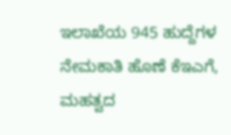ಇಲಾಖೆಯ 945 ಹುದ್ದೆಗಳ ನೇಮಕಾತಿ ಹೊಣೆ ಕೆಇಎಗೆ, ಮಹತ್ವದ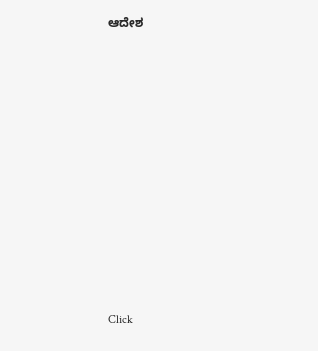ಆದೇಶ












Click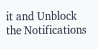it and Unblock the Notifications